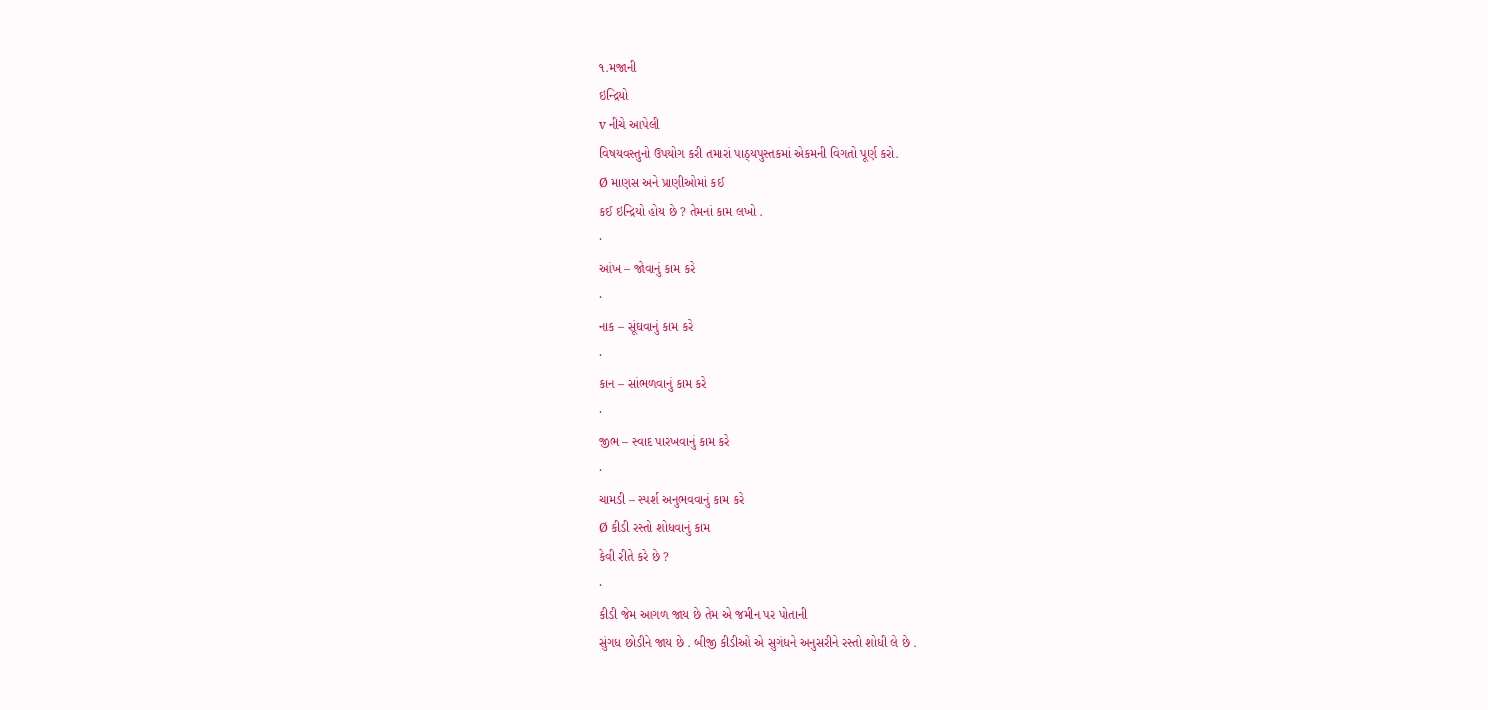૧.મજાની
ઇન્દ્રિયો
v નીચે આપેલી
વિષયવસ્તુનો ઉપયોગ કરી તમારાં પાઠ્યપુસ્તકમાં એકમની વિગતો પૂર્ણ કરો.
Ø માણસ અને પ્રાણીઓમાં કઈ
કઈ ઇન્દ્રિયો હોય છે ? તેમનાં કામ લખો .
·
આંખ – જોવાનું કામ કરે
·
નાક – સૂંઘવાનું કામ કરે
·
કાન – સાંભળવાનું કામ કરે
·
જીભ – સ્વાદ પારખવાનું કામ કરે
·
ચામડી – સ્પર્શ અનુભવવાનું કામ કરે
Ø કીડી રસ્તો શોધવાનું કામ
કેવી રીતે કરે છે ?
·
કીડી જેમ આગળ જાય છે તેમ એ જમીન પર પોતાની
સુંગધ છોડીને જાય છે . બીજી કીડીઓ એ સુગંધને અનુસરીને રસ્તો શોધી લે છે .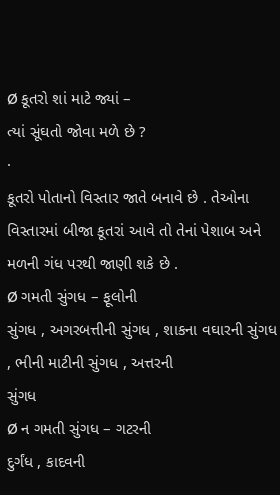Ø કૂતરો શાં માટે જ્યાં –
ત્યાં સૂંઘતો જોવા મળે છે ?
·
કૂતરો પોતાનો વિસ્તાર જાતે બનાવે છે . તેઓના
વિસ્તારમાં બીજા કૂતરાં આવે તો તેનાં પેશાબ અને
મળની ગંધ પરથી જાણી શકે છે .
Ø ગમતી સુંગધ – ફૂલોની
સુંગધ , અગરબત્તીની સુંગધ , શાકના વઘારની સુંગધ , ભીની માટીની સુંગધ , અત્તરની
સુંગધ
Ø ન ગમતી સુંગધ – ગટરની
દુર્ગંધ , કાદવની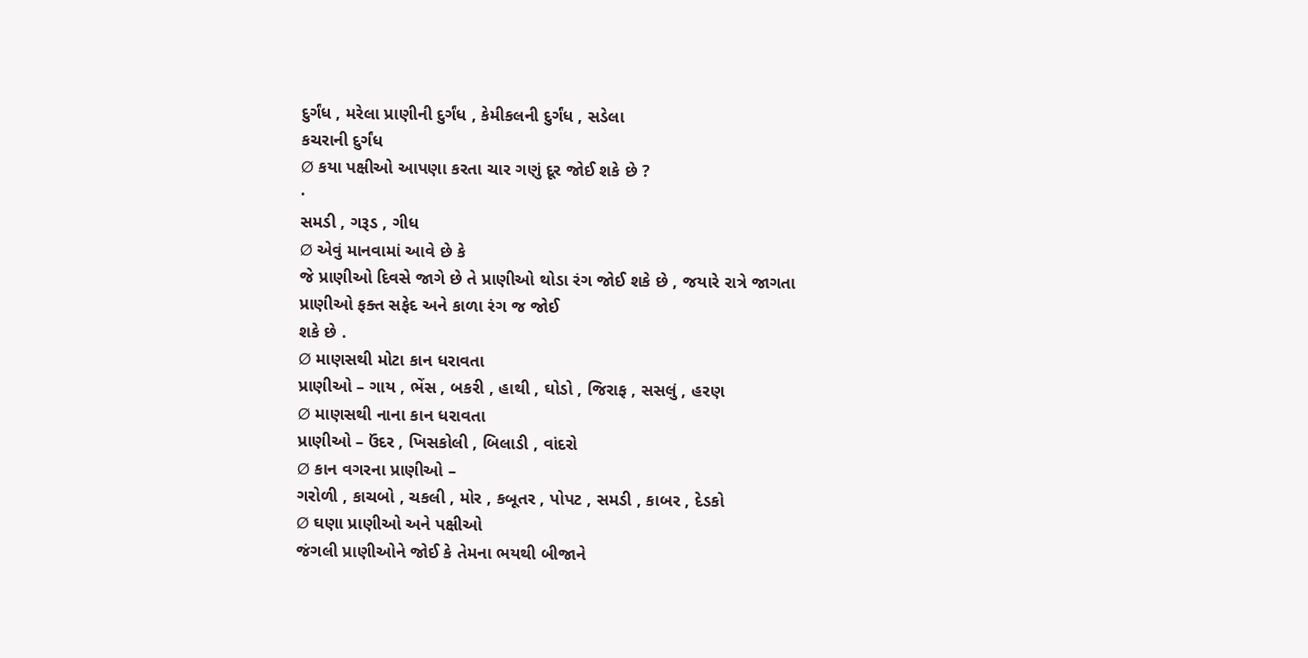દુર્ગંધ , મરેલા પ્રાણીની દુર્ગંધ , કેમીકલની દુર્ગંધ , સડેલા
કચરાની દુર્ગંધ
Ø કયા પક્ષીઓ આપણા કરતા ચાર ગણું દૂર જોઈ શકે છે ?
·
સમડી , ગરૂડ , ગીધ
Ø એવું માનવામાં આવે છે કે
જે પ્રાણીઓ દિવસે જાગે છે તે પ્રાણીઓ થોડા રંગ જોઈ શકે છે , જયારે રાત્રે જાગતા
પ્રાણીઓ ફક્ત સફેદ અને કાળા રંગ જ જોઈ
શકે છે .
Ø માણસથી મોટા કાન ધરાવતા
પ્રાણીઓ – ગાય , ભેંસ , બકરી , હાથી , ઘોડો , જિરાફ , સસલું , હરણ
Ø માણસથી નાના કાન ધરાવતા
પ્રાણીઓ – ઉંદર , ખિસકોલી , બિલાડી , વાંદરો
Ø કાન વગરના પ્રાણીઓ –
ગરોળી , કાચબો , ચકલી , મોર , કબૂતર , પોપટ , સમડી , કાબર , દેડકો
Ø ઘણા પ્રાણીઓ અને પક્ષીઓ
જંગલી પ્રાણીઓને જોઈ કે તેમના ભયથી બીજાને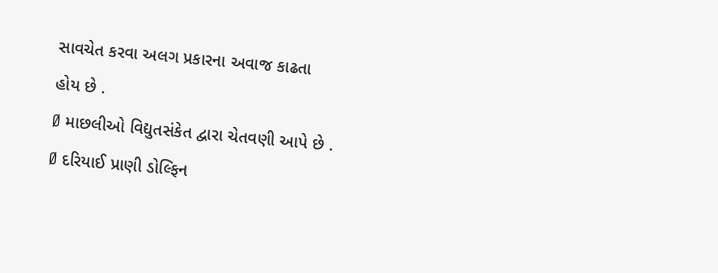સાવચેત કરવા અલગ પ્રકારના અવાજ કાઢતા
હોય છે .
Ø માછલીઓ વિદ્યુતસંકેત દ્વારા ચેતવણી આપે છે .
Ø દરિયાઈ પ્રાણી ડોલ્ફિન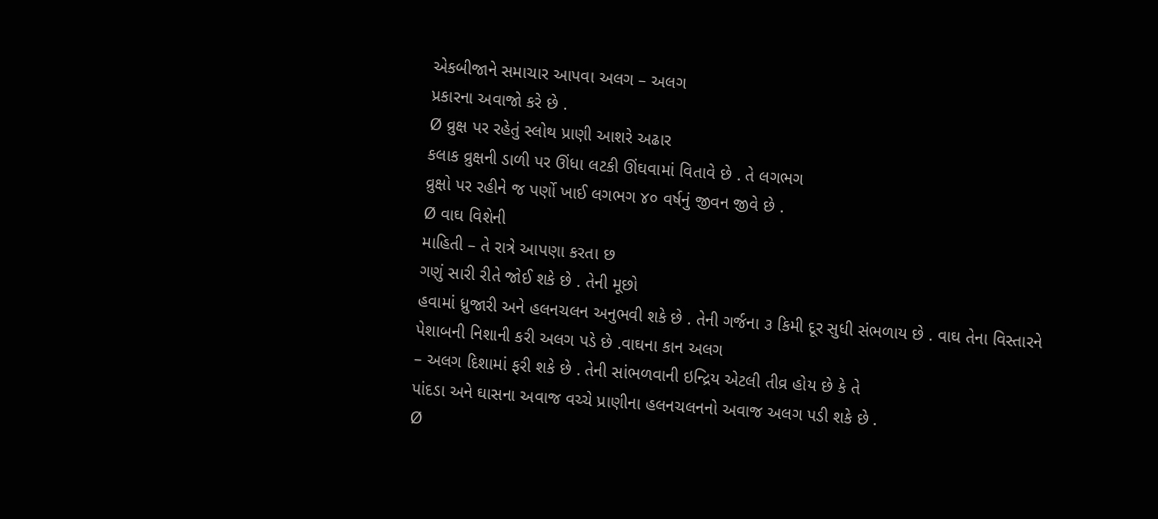એકબીજાને સમાચાર આપવા અલગ – અલગ
પ્રકારના અવાજો કરે છે .
Ø વ્રુક્ષ પર રહેતું સ્લોથ પ્રાણી આશરે અઢાર
કલાક વ્રુક્ષની ડાળી પર ઊંધા લટકી ઊંઘવામાં વિતાવે છે . તે લગભગ
વ્રુક્ષો પર રહીને જ પર્ણો ખાઈ લગભગ ૪૦ વર્ષનું જીવન જીવે છે .
Ø વાઘ વિશેની
માહિતી – તે રાત્રે આપણા કરતા છ
ગણું સારી રીતે જોઈ શકે છે . તેની મૂછો
હવામાં ધ્રુજારી અને હલનચલન અનુભવી શકે છે . તેની ગર્જના ૩ કિમી દૂર સુધી સંભળાય છે . વાઘ તેના વિસ્તારને
પેશાબની નિશાની કરી અલગ પડે છે .વાઘના કાન અલગ
– અલગ દિશામાં ફરી શકે છે . તેની સાંભળવાની ઇન્દ્રિય એટલી તીવ્ર હોય છે કે તે
પાંદડા અને ઘાસના અવાજ વચ્ચે પ્રાણીના હલનચલનનો અવાજ અલગ પડી શકે છે .
Ø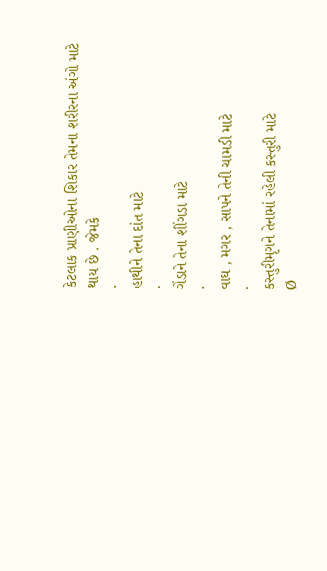કેટલાક પ્રાણીઓના શિકાર તેમના શરીરના અંગો માટે થાય છે . જેમકે
·
હાથીને તેના દાંત માટે
·
ગેંડાને તેના શીંગડા માટે
·
વાઘ , મગર , સાપને તેની ચામડી માટે
·
કસ્તુરીમૃગને તેનામાં રહેલી કસ્તુરી માટે
Ø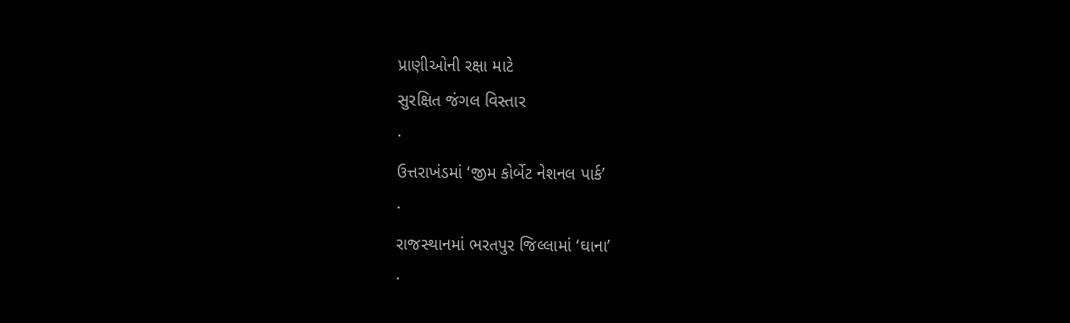પ્રાણીઓની રક્ષા માટે
સુરક્ષિત જંગલ વિસ્તાર
·
ઉત્તરાખંડમાં ‘જીમ કોર્બેટ નેશનલ પાર્ક’
·
રાજસ્થાનમાં ભરતપુર જિલ્લામાં ‘ઘાના’
·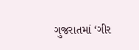ગુજરાતમાં ‘ગીર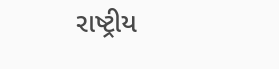રાષ્ટ્રીય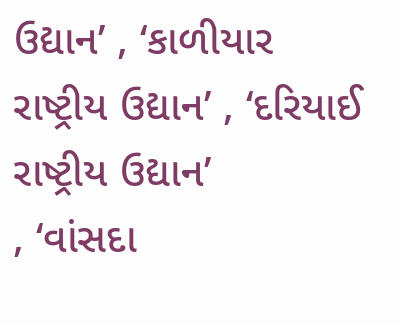ઉદ્યાન’ , ‘કાળીયાર
રાષ્ટ્રીય ઉદ્યાન’ , ‘દરિયાઈ રાષ્ટ્રીય ઉદ્યાન’
, ‘વાંસદા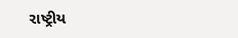રાષ્ટ્રીય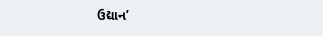ઉદ્યાન’